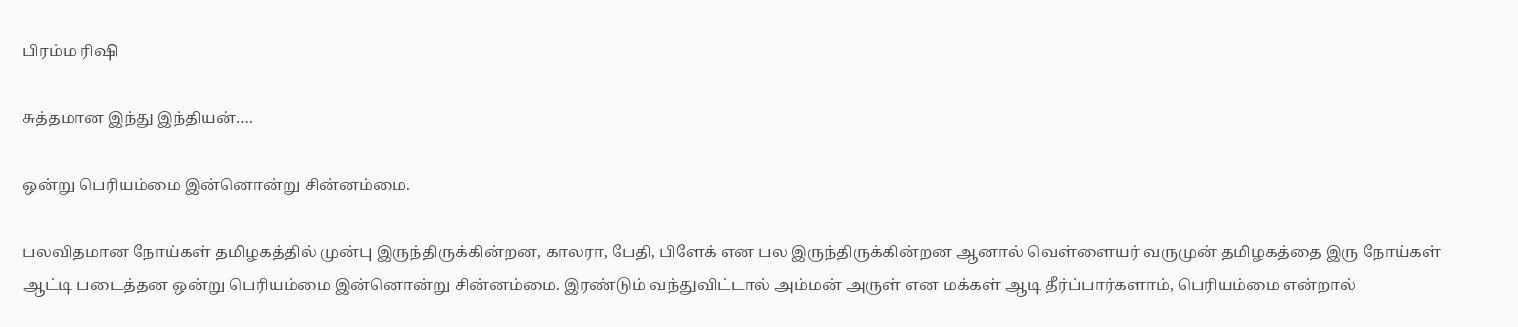பிரம்ம ரிஷி

சுத்தமான இந்து இந்தியன்….

ஒன்று பெரியம்மை இன்னொன்று சின்னம்மை.

பலவிதமான நோய்கள் தமிழகத்தில் முன்பு இருந்திருக்கின்றன, காலரா, பேதி, பிளேக் என பல இருந்திருக்கின்றன‌ ஆனால் வெள்ளையர் வருமுன் தமிழகத்தை இரு நோய்கள் ஆட்டி படைத்தன‌ ஒன்று பெரியம்மை இன்னொன்று சின்னம்மை. இரண்டும் வந்துவிட்டால் அம்மன் அருள் என மக்கள் ஆடி தீர்ப்பார்களாம், பெரியம்மை என்றால்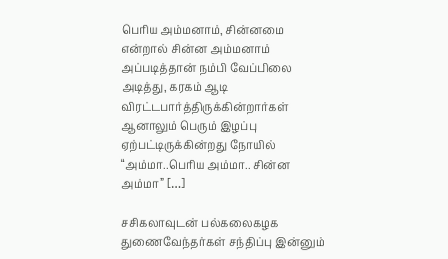பெரிய அம்மனாம், சின்னமை என்றால் சின்ன அம்மனாம் அப்படித்தான் நம்பி வேப்பிலை அடித்து, கரகம் ஆடி விரட்டபார்த்திருக்கின்றார்கள் ஆனாலும் பெரும் இழப்பு ஏற்பட்டிருக்கின்றது நோயில் “அம்மா..பெரிய அம்மா.. சின்ன அம்மா” […]

சசிகலாவுடன் பல்கலைகழக துணைவேந்தர்கள் சந்திப்பு இன்னும்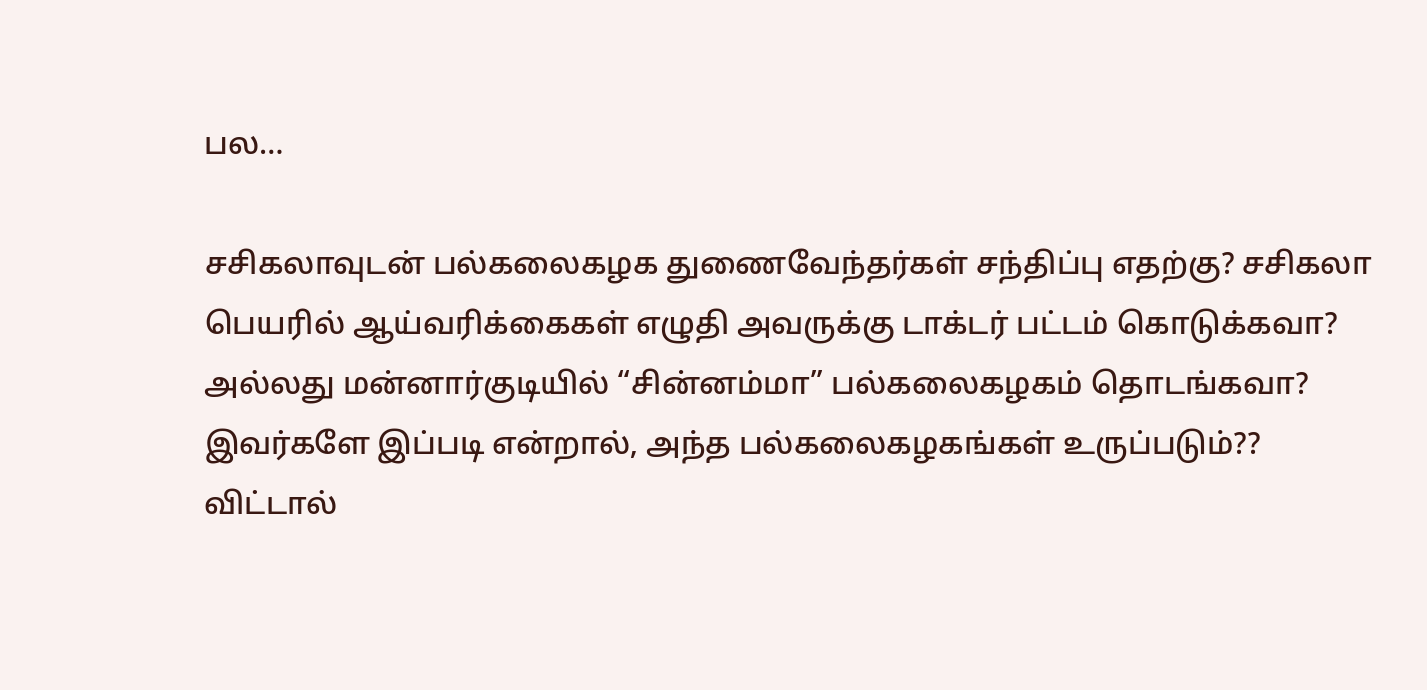பல…

சசிகலாவுடன் பல்கலைகழக துணைவேந்தர்கள் சந்திப்பு எதற்கு? சசிகலா பெயரில் ஆய்வரிக்கைகள் எழுதி அவருக்கு டாக்டர் பட்டம் கொடுக்கவா? அல்லது மன்னார்குடியில் “சின்னம்மா” பல்கலைகழகம் தொடங்கவா? இவர்களே இப்படி என்றால், அந்த பல்கலைகழகங்கள் உருப்படும்?? விட்டால்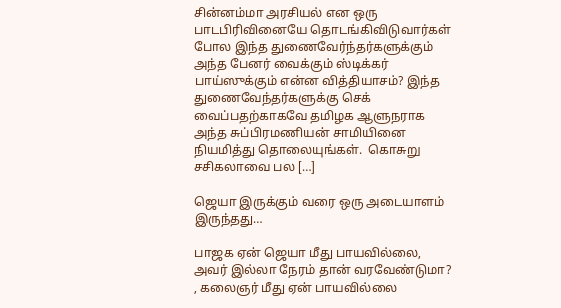சின்னம்மா அரசியல் என ஒரு பாடபிரிவினையே தொடங்கிவிடுவார்கள் போல‌ இந்த துணைவேர்ந்தர்களுக்கும் அந்த பேனர் வைக்கும் ஸ்டிக்கர் பாய்ஸுக்கும் என்ன வித்தியாசம்? இந்த துணைவேந்தர்களுக்கு செக் வைப்பதற்காகவே தமிழக ஆளுநராக அந்த சுப்பிரமணியன் சாமியினை நியமித்து தொலையுங்கள்.  கொசுறு சசிகலாவை பல […]

ஜெயா இருக்கும் வரை ஒரு அடையாளம் இருந்தது…

பாஜக ஏன் ஜெயா மீது பாயவில்லை, அவர் இல்லா நேரம் தான் வரவேண்டுமா? , கலைஞர் மீது ஏன் பாயவில்லை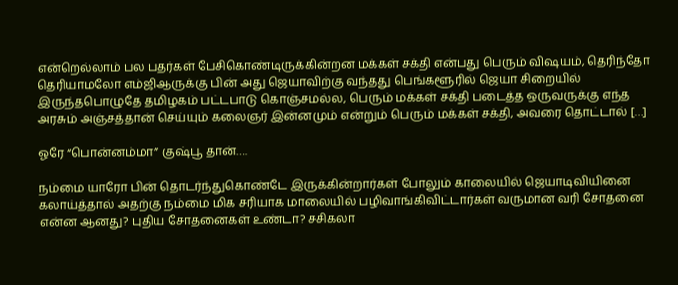என்றெல்லாம் பல பதர்கள் பேசிகொண்டிருக்கின்றன‌ மக்கள் சக்தி என்பது பெரும் விஷயம், தெரிந்தோ தெரியாமலோ எம்ஜிஆருக்கு பின் அது ஜெயாவிற்கு வந்தது பெங்களூரில் ஜெயா சிறையில் இருந்தபொழுதே தமிழகம் பட்டபாடு கொஞ்சமல்ல, பெரும் மக்கள் சக்தி படைத்த ஒருவருக்கு எந்த அரசும் அஞ்சத்தான் செய்யும் கலைஞர் இன்னமும் என்றும் பெரும் மக்கள் சக்தி, அவரை தொட்டால் […]

ஓரே “பொன்னம்மா” குஷ்பூ தான்….

நம்மை யாரோ பின் தொடர்ந்துகொண்டே இருக்கின்றார்கள் போலும் காலையில் ஜெயாடிவியினை கலாய்த்தால் அதற்கு நம்மை மிக சரியாக மாலையில் பழிவாங்கிவிட்டார்கள் வருமான வரி சோதனை என்ன ஆனது? புதிய சோதனைகள் உண்டா? சசிகலா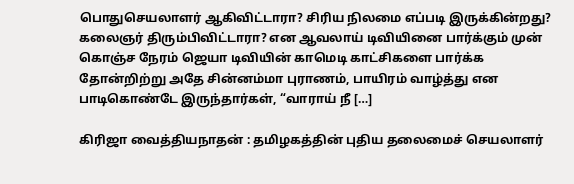பொதுசெயலாளர் ஆகிவிட்டாரா? சிரிய நிலமை எப்படி இருக்கின்றது? கலைஞர் திரும்பிவிட்டாரா? என ஆவலாய் டிவியினை பார்க்கும் முன் கொஞ்ச நேரம் ஜெயா டிவியின் காமெடி காட்சிகளை பார்க்க தோன்றிற்று அதே சின்னம்மா புராணம், பாயிரம் வாழ்த்து என பாடிகொண்டே இருந்தார்கள், “வாராய் நீ […]

கிரிஜா வைத்தியநாதன் : தமிழகத்தின் புதிய தலைமைச் செயலாளர்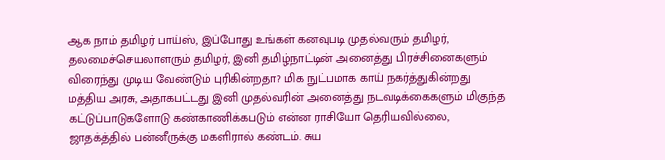ஆக நாம் தமிழர் பாய்ஸ், இப்போது உங்கள் கனவுபடி முதல்வரும் தமிழர், தலமைச்செயலாளரும் தமிழர், இனி தமிழ்நாட்டின் அனைத்து பிரச்சினைகளும் விரைந்து முடிய வேண்டும் புரிகின்றதா? மிக நுட்பமாக காய் நகர்த்துகின்றது மத்திய அரசு, அதாகபட்டது இனி முதல்வரின் அனைத்து நடவடிக்கைகளும் மிகுந்த கட்டுப்பாடுகளோடு கண்காணிக்கபடும் என்ன ராசியோ தெரியவில்லை, ஜாதக்த்தில் பன்னீருக்கு மகளிரால் கண்டம். சுய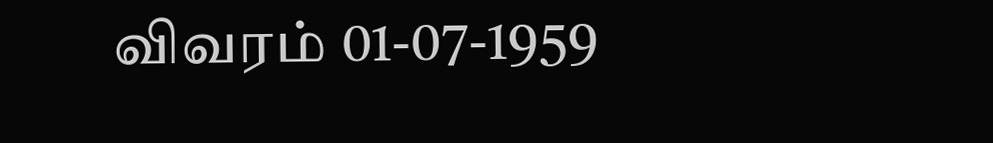விவரம் 01-07-1959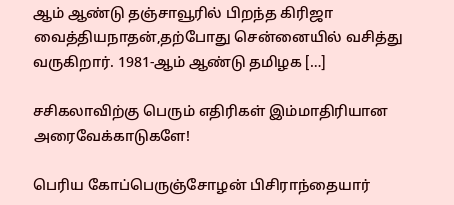ஆம் ஆண்டு தஞ்சாவூரில் பிறந்த கிரிஜா வைத்தியநாதன்,தற்போது சென்னையில் வசித்து வருகிறார். 1981-ஆம் ஆண்டு தமிழக […]

சசிகலாவிற்கு பெரும் எதிரிகள் இம்மாதிரியான அரைவேக்காடுகளே!

பெரிய கோப்பெருஞ்சோழன் பிசிராந்தையார்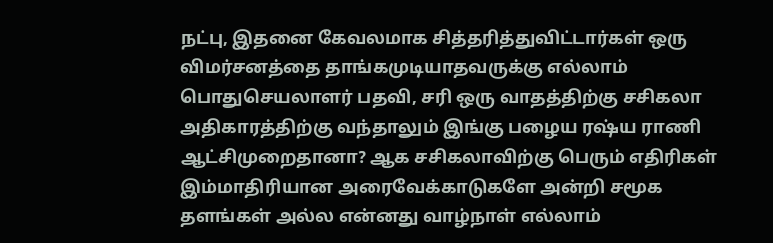நட்பு, இதனை கேவலமாக சித்தரித்துவிட்டார்கள் ஒரு விமர்சனத்தை தாங்கமுடியாதவருக்கு எல்லாம் பொதுசெயலாளர் பதவி, சரி ஒரு வாதத்திற்கு சசிகலா அதிகாரத்திற்கு வந்தாலும் இங்கு பழைய ரஷ்ய ராணி ஆட்சிமுறைதானா? ஆக சசிகலாவிற்கு பெரும் எதிரிகள் இம்மாதிரியான அரைவேக்காடுகளே அன்றி சமூக தளங்கள் அல்ல‌ என்னது வாழ்நாள் எல்லாம்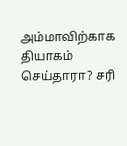அம்மாவிற்காக தியாகம் செய்தாரா? சரி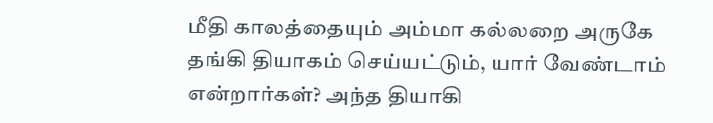மீதி காலத்தையும் அம்மா கல்லறை அருகே தங்கி தியாகம் செய்யட்டும், யார் வேண்டாம் என்றார்கள்? அந்த தியாகி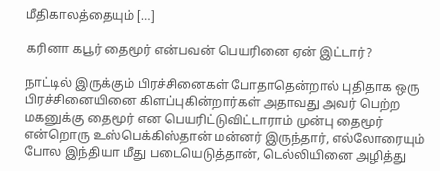மீதிகாலத்தையும் […]

கரினா கபூர் தைமூர் என்பவன் பெயரினை ஏன் இட்டார்?

நாட்டில் இருக்கும் பிரச்சினைகள் போதாதென்றால் புதிதாக ஒரு பிரச்சினையினை கிளப்புகின்றார்கள் அதாவது அவர் பெற்ற மகனுக்கு தைமூர் என பெயரிட்டுவிட்டாராம் முன்பு தைமூர் என்றொரு உஸ்பெக்கிஸ்தான் மன்னர் இருந்தார், எல்லோரையும் போல இந்தியா மீது படையெடுத்தான், டெல்லியினை அழித்து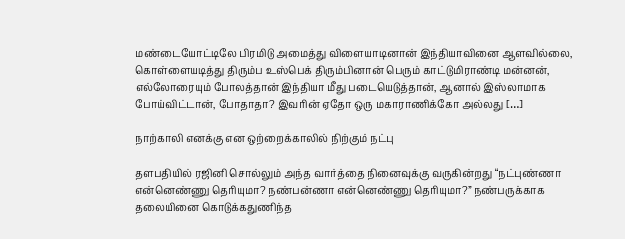மண்டையோட்டிலே பிரமிடு அமைத்து விளையாடினான் இந்தியாவினை ஆளவில்லை, கொள்ளையடித்து திரும்ப உஸ்பெக் திரும்பினான் பெரும் காட்டுமிராண்டி மன்னன், எல்லோரையும் போலத்தான் இந்தியா மீது படையெடுத்தான், ஆனால் இஸ்லாமாக போய்விட்டான், போதாதா? இவரின் ஏதோ ஒரு மகாராணிக்கோ அல்லது […]

நாற்காலி எனக்கு என ஒற்றைக்காலில் நிற்கும் நட்பு

தளபதியில் ரஜினி சொல்லும் அந்த வார்த்தை நினைவுக்கு வருகின்றது “நட்புண்ணா என்னெண்ணு தெரியுமா? நண்பன்ணா என்னெண்ணு தெரியுமா?” நண்பருக்காக தலையினை கொடுக்கதுணிந்த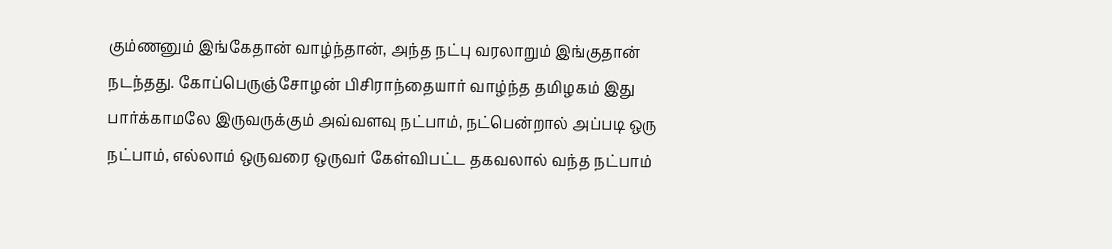கும்ணனும் இங்கேதான் வாழ்ந்தான், அந்த நட்பு வரலாறும் இங்குதான் நடந்தது. கோப்பெருஞ்சோழன் பிசிராந்தையார் வாழ்ந்த தமிழகம் இது பார்க்காமலே இருவருக்கும் அவ்வளவு நட்பாம், நட்பென்றால் அப்படி ஒரு நட்பாம், எல்லாம் ஒருவரை ஒருவர் கேள்விபட்ட தகவலால் வந்த நட்பாம்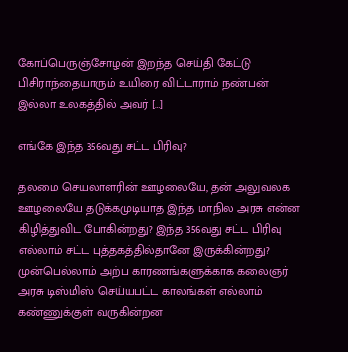கோப்பெருஞ்சோழன் இறந்த செய்தி கேட்டு பிசிராந்தையாரும் உயிரை விட்டாராம் நண்பன் இல்லா உலகத்தில் அவர் […]

எங்கே இந்த 356வது சட்ட பிரிவு?

தலமை செயலாளரின் ஊழலையே, தன் அலுவலக ஊழலையே தடுக்கமுடியாத இந்த மாநில அரசு என்ன கிழித்துவிட போகின்றது? இந்த 356வது சட்ட பிரிவு எல்லாம் சட்ட புத்தகத்தில்தானே இருக்கின்றது? முன்பெல்லாம் அற்ப காரணங்களுக்காக கலைஞர் அரசு டிஸ்மிஸ் செய்யபட்ட காலங்கள் எல்லாம் கண்ணுக்குள் வருகின்றன‌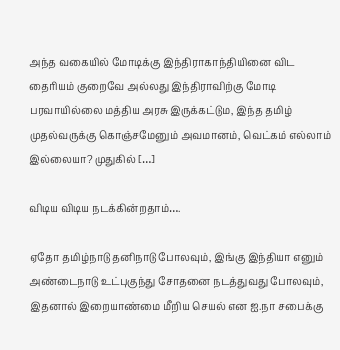அந்த வகையில் மோடிக்கு இந்திராகாந்தியினை விட தைரியம் குறைவே அல்லது இந்திராவிற்கு மோடி பரவாயில்லை மத்திய அரசு இருக்கட்டும, இந்த தமிழ் முதல்வருக்கு கொஞ்சமேனும் அவமானம், வெட்கம் எல்லாம் இல்லையா? முதுகில் […]

விடிய விடிய நடக்கின்றதாம்….

ஏதோ தமிழ்நாடு தனிநாடு போலவும், இங்கு இந்தியா எனும் அண்டைநாடு உட்புகுந்து சோதனை நடத்துவது போலவும், இதனால் இறையாண்மை மீறிய செயல் என ஐ.நா சபைக்கு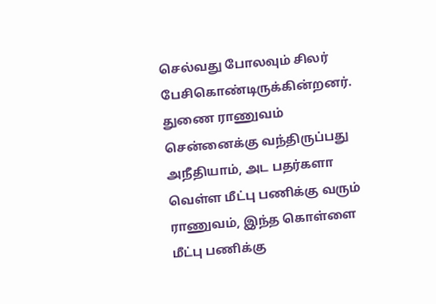செல்வது போலவும் சிலர் பேசிகொண்டிருக்கின்றனர். துணை ராணுவம் சென்னைக்கு வந்திருப்பது அநீதியாம், அட பதர்களா வெள்ள மீட்பு பணிக்கு வரும் ராணுவம், இந்த கொள்ளை மீட்பு பணிக்கு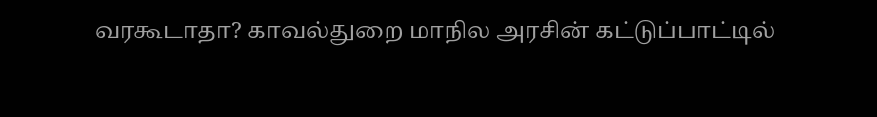வரகூடாதா? காவல்துறை மாநில அரசின் கட்டுப்பாட்டில்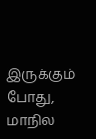இருக்கும் போது, மாநில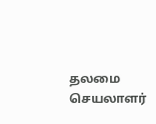தலமை செயலாளர்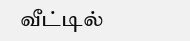வீட்டில்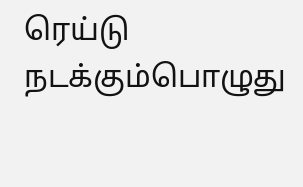ரெய்டு நடக்கும்பொழுது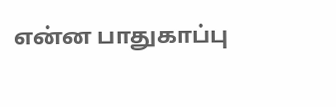என்ன பாதுகாப்பு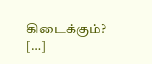கிடைக்கும்? […]